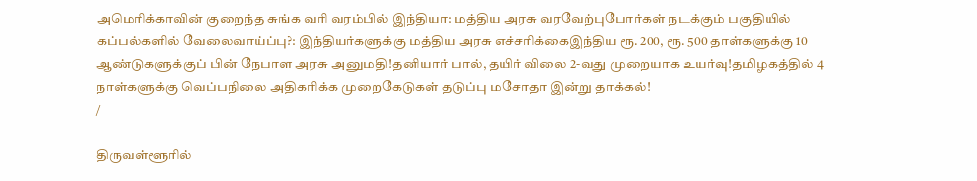அமெரிக்காவின் குறைந்த சுங்க வரி வரம்பில் இந்தியா: மத்திய அரசு வரவேற்புபோர்கள் நடக்கும் பகுதியில் கப்பல்களில் வேலைவாய்ப்பு?: இந்தியர்களுக்கு மத்திய அரசு எச்சரிக்கைஇந்திய ரூ. 200, ரூ. 500 தாள்களுக்கு 10 ஆண்டுகளுக்குப் பின் நேபாள அரசு அனுமதி!தனியார் பால், தயிர் விலை 2-வது முறையாக உயர்வு!தமிழகத்தில் 4 நாள்களுக்கு வெப்பநிலை அதிகரிக்க முறைகேடுகள் தடுப்பு மசோதா இன்று தாக்கல்!
/

திருவள்ளூரில்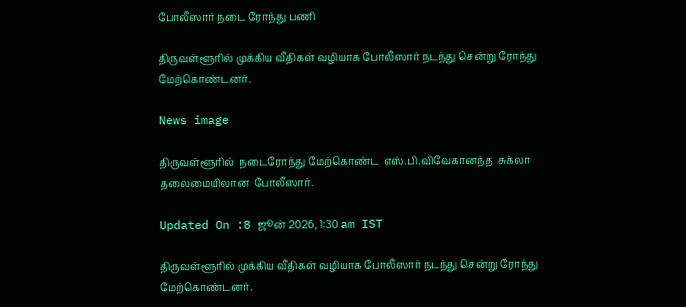போலீஸார் நடை ரோந்து பணி

திருவள்ளூரில் முக்கிய வீதிகள் வழியாக போலீஸார் நடந்து சென்று ரோந்து மேற்கொண்டனர்.

News image

திருவள்ளூரில்  நடைரோந்து மேற்கொண்ட  எஸ்.பி.விவேகானந்த  சுக்லா  தலைமையிலான  போலீஸார்.

Updated On :8 ஜூன் 2026, 1:30 am IST

திருவள்ளூரில் முக்கிய வீதிகள் வழியாக போலீஸார் நடந்து சென்று ரோந்து மேற்கொண்டனர்.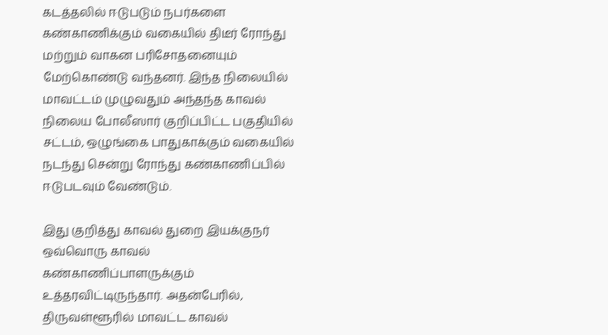கடத்தலில் ஈடுபடும் நபர்களை கண்காணிக்கும் வகையில் திடீர் ரோந்து மற்றும் வாகன பரிசோதனையும் மேற்கொண்டு வந்தனர். இந்த நிலையில் மாவட்டம் முழுவதும் அந்தந்த காவல் நிலைய போலீஸார் குறிப்பிட்ட பகுதியில் சட்டம், ஒழுங்கை பாதுகாக்கும் வகையில் நடந்து சென்று ரோந்து கண்காணிப்பில் ஈடுபடவும் வேண்டும்.

இது குறித்து காவல் துறை இயக்குநர் ஒவ்வொரு காவல் கண்காணிப்பாளருக்கும் உத்தரவிட்டிருந்தார். அதன்பேரில், திருவள்ளூரில் மாவட்ட காவல்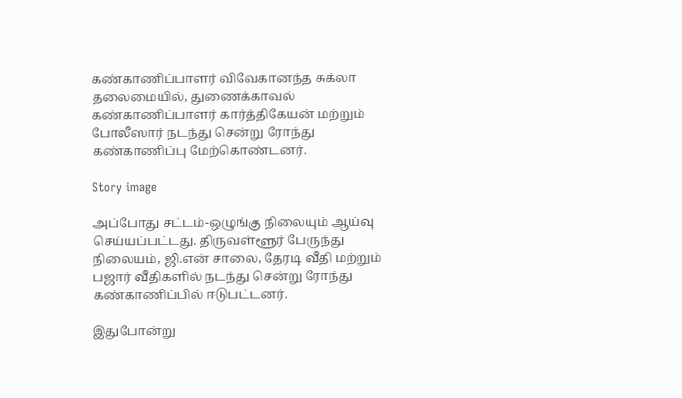கண்காணிப்பாளர் விவேகானந்த சுக்லா தலைமையில், துணைக்காவல் கண்காணிப்பாளர் கார்த்திகேயன் மற்றும் போலீஸார் நடந்து சென்று ரோந்து கண்காணிப்பு மேற்கொண்டனர்.

Story image

அப்போது சட்டம்-ஒழுங்கு நிலையும் ஆய்வு செய்யப்பட்டது. திருவள்ளூர் பேருந்து நிலையம், ஜி.என் சாலை, தேரடி வீதி மற்றும் பஜார் வீதிகளில் நடந்து சென்று ரோந்து கண்காணிப்பில் ஈடுபட்டனர்.

இதுபோன்று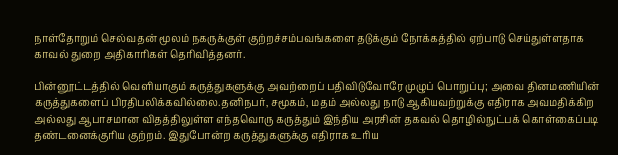நாள்தோறும் செல்வதன் மூலம் நகருக்குள் குற்றச்சம்பவங்களை தடுக்கும் நோக்கத்தில் ஏற்பாடு செய்துள்ளதாக காவல் துறை அதிகாரிகள் தெரிவித்தனர்.

பின்னூட்டத்தில் வெளியாகும் கருத்துகளுக்கு அவற்றைப் பதிவிடுவோரே முழுப் பொறுப்பு; அவை தினமணியின் கருத்துகளைப் பிரதிபலிக்கவில்லை.தனிநபர், சமூகம், மதம் அல்லது நாடு ஆகியவற்றுக்கு எதிராக அவமதிக்கிற அல்லது ஆபாசமான விதத்திலுள்ள எந்தவொரு கருத்தும் இந்திய அரசின் தகவல் தொழில்நுட்பக் கொள்கைப்படி தண்டனைக்குரிய குற்றம். இதுபோன்ற கருத்துகளுக்கு எதிராக உரிய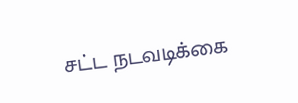சட்ட நடவடிக்கை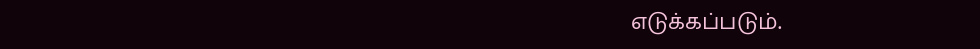எடுக்கப்படும்.